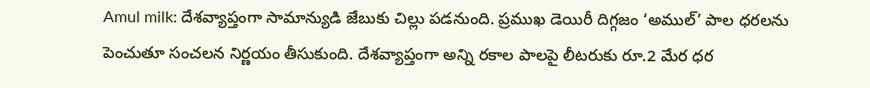Amul milk: దేశవ్యాప్తంగా సామాన్యుడి జేబుకు చిల్లు పడనుంది. ప్రముఖ డెయిరీ దిగ్గజం ‘అముల్’ పాల ధరలను పెంచుతూ సంచలన నిర్ణయం తీసుకుంది. దేశవ్యాప్తంగా అన్ని రకాల పాలపై లీటరుకు రూ.2 మేర ధర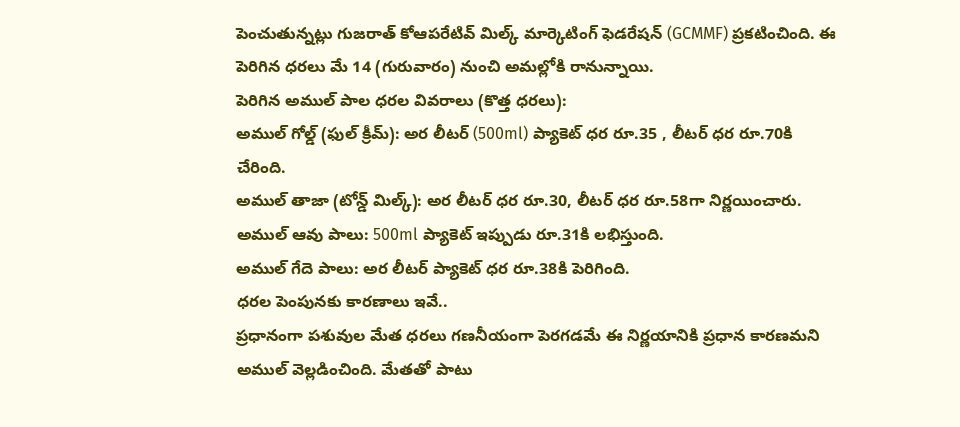పెంచుతున్నట్లు గుజరాత్ కోఆపరేటివ్ మిల్క్ మార్కెటింగ్ ఫెడరేషన్ (GCMMF) ప్రకటించింది. ఈ పెరిగిన ధరలు మే 14 (గురువారం) నుంచి అమల్లోకి రానున్నాయి.
పెరిగిన అముల్ పాల ధరల వివరాలు (కొత్త ధరలు):
అముల్ గోల్డ్ (ఫుల్ క్రీమ్): అర లీటర్ (500ml) ప్యాకెట్ ధర రూ.35 , లీటర్ ధర రూ.70కి చేరింది.
అముల్ తాజా (టోన్డ్ మిల్క్): అర లీటర్ ధర రూ.30, లీటర్ ధర రూ.58గా నిర్ణయించారు.
అముల్ ఆవు పాలు: 500ml ప్యాకెట్ ఇప్పుడు రూ.31కి లభిస్తుంది.
అముల్ గేదె పాలు: అర లీటర్ ప్యాకెట్ ధర రూ.38కి పెరిగింది.
ధరల పెంపునకు కారణాలు ఇవే..
ప్రధానంగా పశువుల మేత ధరలు గణనీయంగా పెరగడమే ఈ నిర్ణయానికి ప్రధాన కారణమని అముల్ వెల్లడించింది. మేతతో పాటు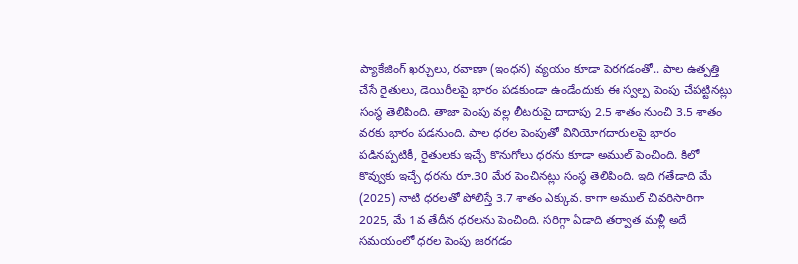ప్యాకేజింగ్ ఖర్చులు, రవాణా (ఇంధన) వ్యయం కూడా పెరగడంతో.. పాల ఉత్పత్తి చేసే రైతులు, డెయిరీలపై భారం పడకుండా ఉండేందుకు ఈ స్వల్ప పెంపు చేపట్టినట్లు సంస్థ తెలిపింది. తాజా పెంపు వల్ల లీటరుపై దాదాపు 2.5 శాతం నుంచి 3.5 శాతం వరకు భారం పడనుంది. పాల ధరల పెంపుతో వినియోగదారులపై భారం పడినప్పటికీ, రైతులకు ఇచ్చే కొనుగోలు ధరను కూడా అముల్ పెంచింది. కిలో కొవ్వుకు ఇచ్చే ధరను రూ.30 మేర పెంచినట్లు సంస్థ తెలిపింది. ఇది గతేడాది మే (2025) నాటి ధరలతో పోలిస్తే 3.7 శాతం ఎక్కువ. కాగా అముల్ చివరిసారిగా 2025, మే 1వ తేదీన ధరలను పెంచింది. సరిగ్గా ఏడాది తర్వాత మళ్లీ అదే సమయంలో ధరల పెంపు జరగడం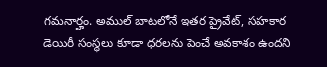గమనార్హం. అముల్ బాటలోనే ఇతర ప్రైవేట్, సహకార డెయిరీ సంస్థలు కూడా ధరలను పెంచే అవకాశం ఉందని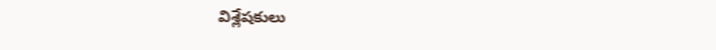విశ్లేషకులు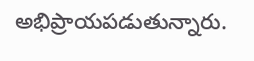అభిప్రాయపడుతున్నారు.